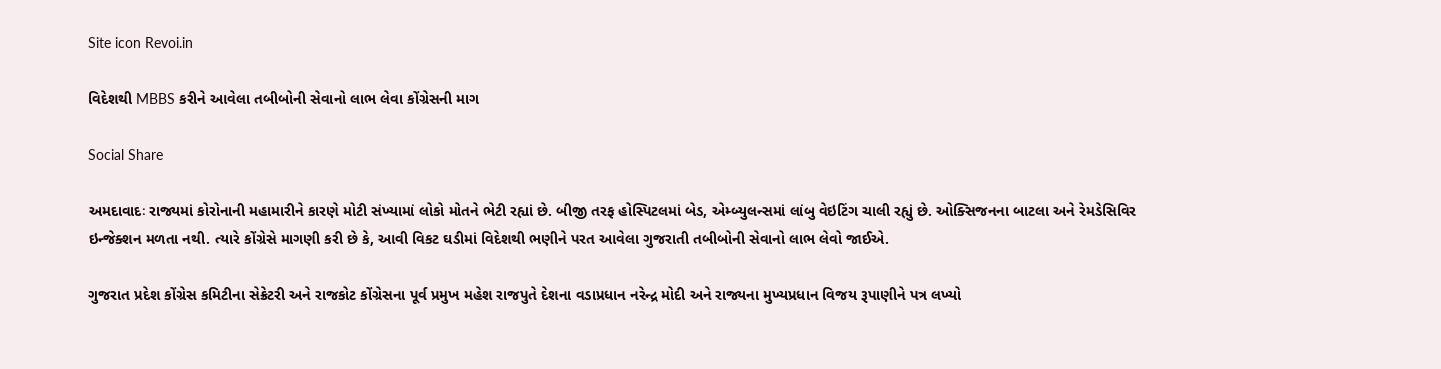Site icon Revoi.in

વિદેશથી MBBS કરીને આવેલા તબીબોની સેવાનો લાભ લેવા કોંગ્રેસની માગ

Social Share

અમદાવાદઃ રાજ્યમાં કોરોનાની મહામારીને કારણે મોટી સંખ્યામાં લોકો મોતને ભેટી રહ્યાં છે. બીજી તરફ હોસ્પિટલમાં બેડ, એમ્બ્યુલન્સમાં લાંબુ વેઇટિંગ ચાલી રહ્યું છે. ઓક્સિજનના બાટલા અને રેમડેસિવિર ઇન્જેક્શન મળતા નથી. ત્યારે કોંગ્રેસે માગણી કરી છે કે, આવી વિકટ ઘડીમાં વિદેશથી ભણીને પરત આવેલા ગુજરાતી તબીબોની સેવાનો લાભ લેવો જાઈએ.

ગુજરાત પ્રદેશ કોંગ્રેસ કમિટીના સેક્રેટરી અને રાજકોટ કોંગ્રેસના પૂર્વ પ્રમુખ મહેશ રાજપુતે દેશના વડાપ્રધાન નરેન્દ્ર મોદી અને રાજ્યના મુખ્યપ્રધાન વિજય રૂપાણીને પત્ર લખ્યો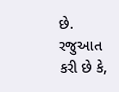છે. રજુઆત કરી છે કે,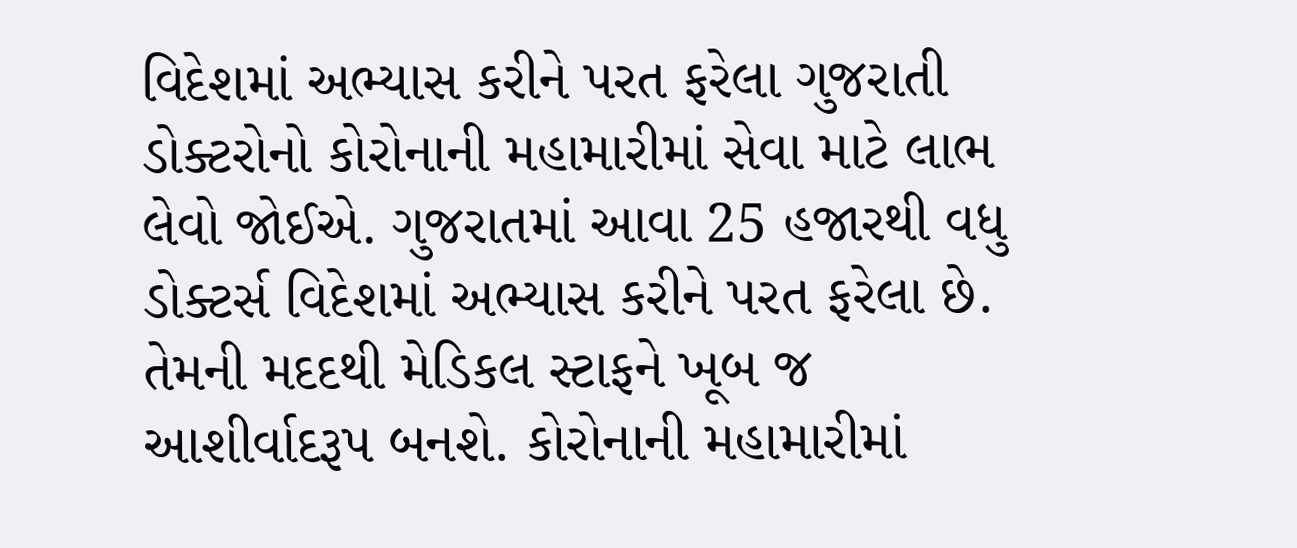વિદેશમાં અભ્યાસ કરીને પરત ફરેલા ગુજરાતી ડોક્ટરોનો કોરોનાની મહામારીમાં સેવા માટે લાભ લેવો જોઈએ. ગુજરાતમાં આવા 25 હજારથી વધુ ડોક્ટર્સ વિદેશમાં અભ્યાસ કરીને પરત ફરેલા છે. તેમની મદદથી મેડિકલ સ્ટાફને ખૂબ જ આશીર્વાદરૂપ બનશે. કોરોનાની મહામારીમાં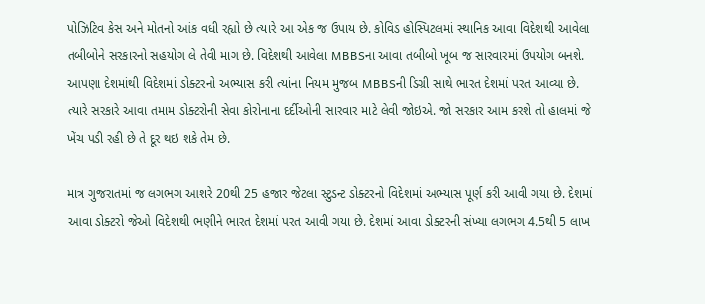પોઝિટિવ કેસ અને મોતનો આંક વધી રહ્યો છે ત્યારે આ એક જ ઉપાય છે. કોવિડ હોસ્પિટલમાં સ્થાનિક આવા વિદેશથી આવેલા તબીબોને સરકારનો સહયોગ લે તેવી માગ છે. વિદેશથી આવેલા MBBSના આવા તબીબો ખૂબ જ સારવારમાં ઉપયોગ બનશે. આપણા દેશમાંથી વિદેશમાં ડોક્ટરનો અભ્યાસ કરી ત્યાંના નિયમ મુજબ MBBSની ડિગ્રી સાથે ભારત દેશમાં પરત આવ્યા છે. ત્યારે સરકારે આવા તમામ ડોક્ટરોની સેવા કોરોનાના દર્દીઓની સારવાર માટે લેવી જોઇએ. જો સરકાર આમ કરશે તો હાલમાં જે ખેંચ પડી રહી છે તે દૂર થઇ શકે તેમ છે.

માત્ર ગુજરાતમાં જ લગભગ આશરે 20થી 25 હજાર જેટલા સ્ટુડન્ટ ડોક્ટરનો વિદેશમાં અભ્યાસ પૂર્ણ કરી આવી ગયા છે. દેશમાં આવા ડોક્ટરો જેઓ વિદેશથી ભણીને ભારત દેશમાં પરત આવી ગયા છે. દેશમાં આવા ડોક્ટરની સંખ્યા લગભગ 4.5થી 5 લાખ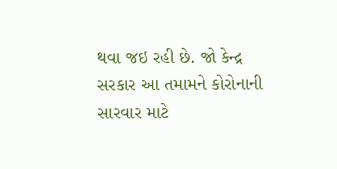થવા જઇ રહી છે. જો કેન્દ્ર સરકાર આ તમામને કોરોનાની સારવાર માટે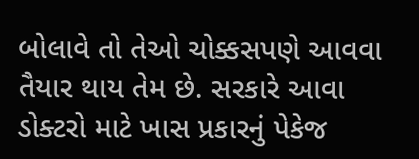બોલાવે તો તેઓ ચોક્કસપણે આવવા તૈયાર થાય તેમ છે. સરકારે આવા ડોક્ટરો માટે ખાસ પ્રકારનું પેકેજ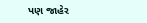પણ જાહેર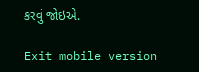કરવું જોઇએ.

Exit mobile version